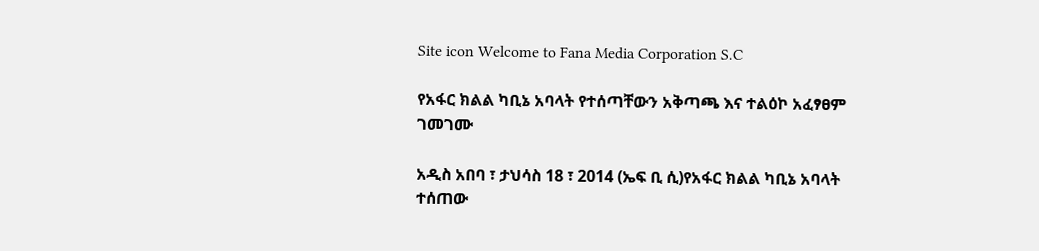Site icon Welcome to Fana Media Corporation S.C

የአፋር ክልል ካቢኔ አባላት የተሰጣቸውን አቅጣጫ እና ተልዕኮ አፈፃፀም ገመገሙ

አዲስ አበባ ፣ ታህሳስ 18 ፣ 2014 (ኤፍ ቢ ሲ)የአፋር ክልል ካቢኔ አባላት ተሰጠው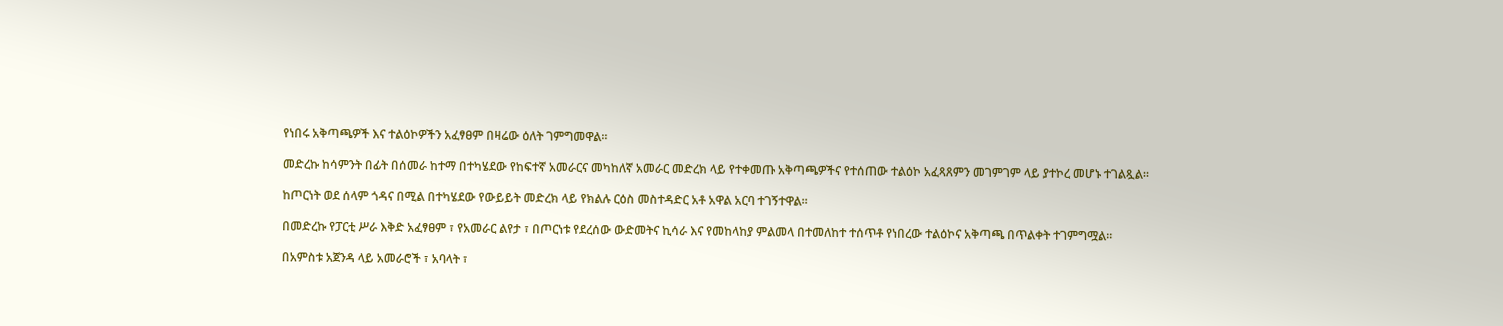የነበሩ አቅጣጫዎች እና ተልዕኮዎችን አፈፃፀም በዛሬው ዕለት ገምግመዋል፡፡

መድረኩ ከሳምንት በፊት በሰመራ ከተማ በተካሄደው የከፍተኛ አመራርና መካከለኛ አመራር መድረክ ላይ የተቀመጡ አቅጣጫዎችና የተሰጠው ተልዕኮ አፈጻጸምን መገምገም ላይ ያተኮረ መሆኑ ተገልጿል።

ከጦርነት ወደ ሰላም ጎዳና በሚል በተካሄደው የውይይት መድረክ ላይ የክልሉ ርዕስ መስተዳድር አቶ አዋል አርባ ተገኝተዋል፡፡

በመድረኩ የፓርቲ ሥራ እቅድ አፈፃፀም ፣ የአመራር ልየታ ፣ በጦርነቱ የደረሰው ውድመትና ኪሳራ እና የመከላከያ ምልመላ በተመለከተ ተሰጥቶ የነበረው ተልዕኮና አቅጣጫ በጥልቀት ተገምግሟል።

በአምስቱ አጀንዳ ላይ አመራሮች ፣ አባላት ፣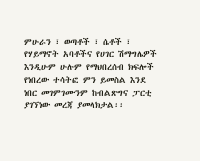ምሁራን ፣ ወጣቶች ፣ ሴቶች ፣ የሃይማኖት አባቶችና የሀገር ሽማግሌዎች እንዲሁም ሁሉም የማህበረሰብ ክፍሎች የነበረው ተሳትፎ ምን ይመስል እንደ ነበር መገምገሙንም ከብልጽግና ፓርቲ ያገኘነው መረጃ ያመላክታል፡፡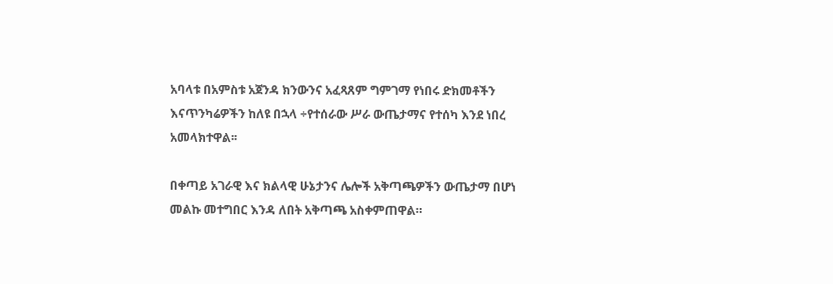አባላቱ በአምስቱ አጀንዳ ክንውንና አፈጻጸም ግምገማ የነበሩ ድክመቶችን እናጥንካሬዎችን ከለዩ በኋላ ÷የተሰራው ሥራ ውጤታማና የተሰካ እንደ ነበረ አመላክተዋል፡፡

በቀጣይ አገራዊ እና ክልላዊ ሁኔታንና ሌሎች አቅጣጫዎችን ውጤታማ በሆነ መልኩ መተግበር እንዳ ለበት አቅጣጫ አስቀምጠዋል።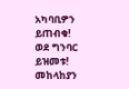አካባቢዎን ይጠብቁ!
ወደ ግንባር ይዝመቱ!
መከላከያን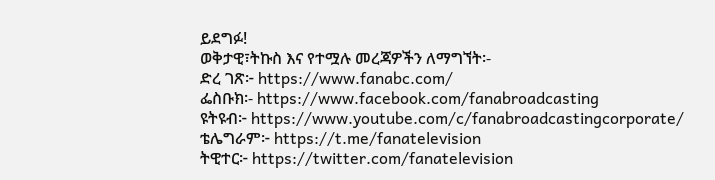ይደግፉ!
ወቅታዊ፣ትኩስ እና የተሟሉ መረጃዎችን ለማግኘት፡-
ድረ ገጽ፦ https://www.fanabc.com/
ፌስቡክ፡- https://www.facebook.com/fanabroadcasting
ዩትዩብ፦ https://www.youtube.com/c/fanabroadcastingcorporate/
ቴሌግራም፦ https://t.me/fanatelevision
ትዊተር፦ https://twitter.com/fanatelevision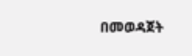በመወዳጀት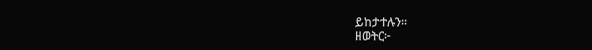ይከታተሉን፡፡
ዘወትር፦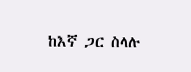ከእኛ ጋር ስላሉ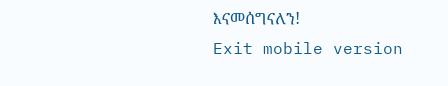እናመሰግናለን!
Exit mobile version